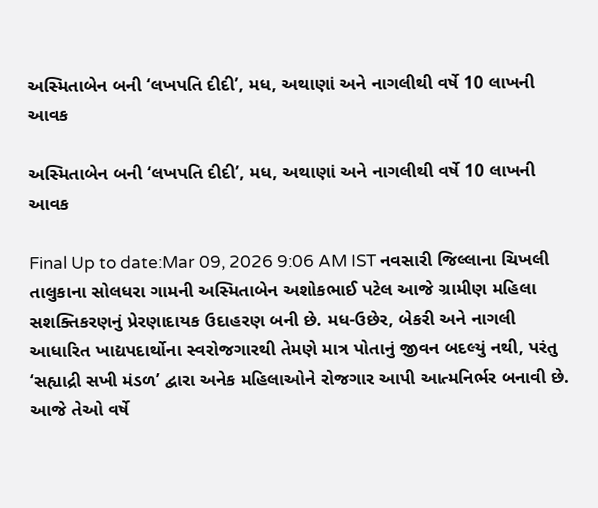અસ્મિતાબેન બની ‘લખપતિ દીદી’, મધ, અથાણાં અને નાગલીથી વર્ષે 10 લાખની આવક

અસ્મિતાબેન બની ‘લખપતિ દીદી’, મધ, અથાણાં અને નાગલીથી વર્ષે 10 લાખની આવક

Final Up to date:Mar 09, 2026 9:06 AM IST નવસારી જિલ્લાના ચિખલી તાલુકાના સોલધરા ગામની અસ્મિતાબેન અશોકભાઈ પટેલ આજે ગ્રામીણ મહિલા સશક્તિકરણનું પ્રેરણાદાયક ઉદાહરણ બની છે. મધ-ઉછેર, બેકરી અને નાગલી આધારિત ખાદ્યપદાર્થોના સ્વરોજગારથી તેમણે માત્ર પોતાનું જીવન બદલ્યું નથી, પરંતુ ‘સહ્યાદ્રી સખી મંડળ’ દ્વારા અનેક મહિલાઓને રોજગાર આપી આત્મનિર્ભર બનાવી છે. આજે તેઓ વર્ષે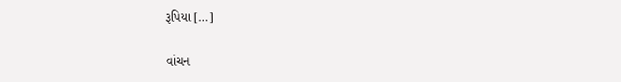રૂપિયા […]

વાંચન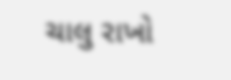ચાલુ રાખો